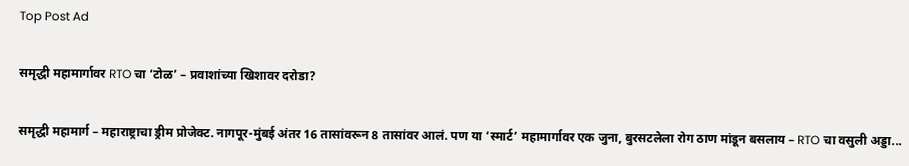Top Post Ad

समृद्धी महामार्गावर RTO चा ‘टोळ’ – प्रवाशांच्या खिशावर दरोडा?

समृद्धी महामार्ग – महाराष्ट्राचा ड्रीम प्रोजेक्ट. नागपूर-मुंबई अंतर 16 तासांवरून 8 तासांवर आलं. पण या ‘स्मार्ट’ महामार्गावर एक जुना, बुरसटलेला रोग ठाण मांडून बसलाय – RTO चा वसुली अड्डा...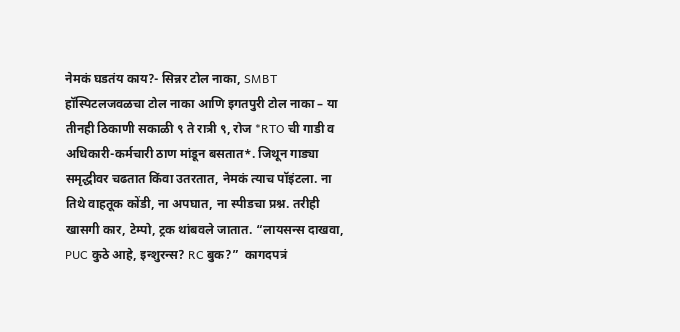नेमकं घडतंय काय?- सिन्नर टोल नाका, SMBT हॉस्पिटलजवळचा टोल नाका आणि इगतपुरी टोल नाका – या तीनही ठिकाणी सकाळी ९ ते रात्री ९, रोज *RTO ची गाडी व अधिकारी-कर्मचारी ठाण मांडून बसतात*. जिथून गाड्या समृद्धीवर चढतात किंवा उतरतात, नेमकं त्याच पॉइंटला. ना तिथे वाहतूक कोंडी, ना अपघात, ना स्पीडचा प्रश्न. तरीही खासगी कार, टेम्पो, ट्रक थांबवले जातात. “लायसन्स दाखवा, PUC कुठे आहे, इन्शुरन्स? RC बुक?”  कागदपत्रं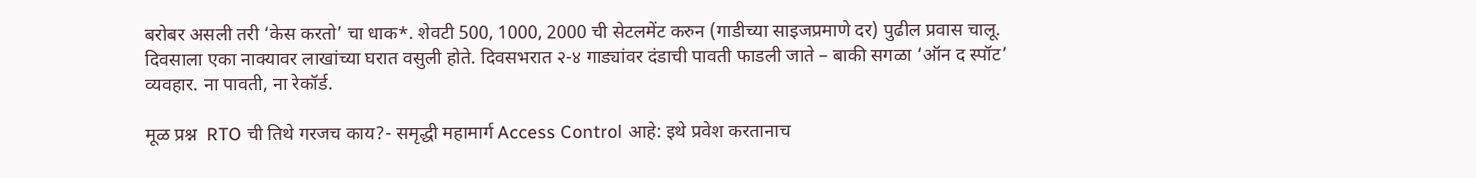बरोबर असली तरी ‘केस करतो’ चा धाक*. शेवटी 500, 1000, 2000 ची सेटलमेंट करुन (गाडीच्या साइजप्रमाणे दर) पुढील प्रवास चालू. दिवसाला एका नाक्यावर लाखांच्या घरात वसुली होते. दिवसभरात २-४ गाड्यांवर दंडाची पावती फाडली जाते – बाकी सगळा ‘ऑन द स्पॉट’ व्यवहार. ना पावती, ना रेकॉर्ड.

मूळ प्रश्न  RTO ची तिथे गरजच काय?- समृद्धी महामार्ग Access Control आहे: इथे प्रवेश करतानाच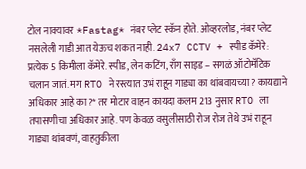टोल नाक्यावर *Fastag* नंबर प्लेट स्कॅन होते. ओव्हरलोड, नंबर प्लेट नसलेली गाडी आत येऊच शकत नाही. 24x7 CCTV + स्पीड कॅमेरे: प्रत्येक 5 किमीला कॅमेरे. स्पीड, लेन कटिंग, राँग साइड – सगळं ऑटोमॅटिक चलान जातं. मग RTO ने रस्त्यात उभं राहून गाड्या का थांबवायच्या? कायद्याने अधिकार आहे का?* तर मोटार वाहन कायदा कलम 213 नुसार RTO ला तपासणीचा अधिकार आहे. पण केवळ वसुलीसाठी रोज रोज तेथे उभं राहून गाड्या थांबवणं, वाहतुकीला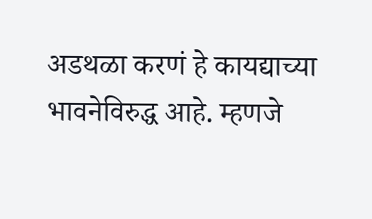अडथळा करणं हे कायद्याच्या भावनेविरुद्ध आहे. म्हणजे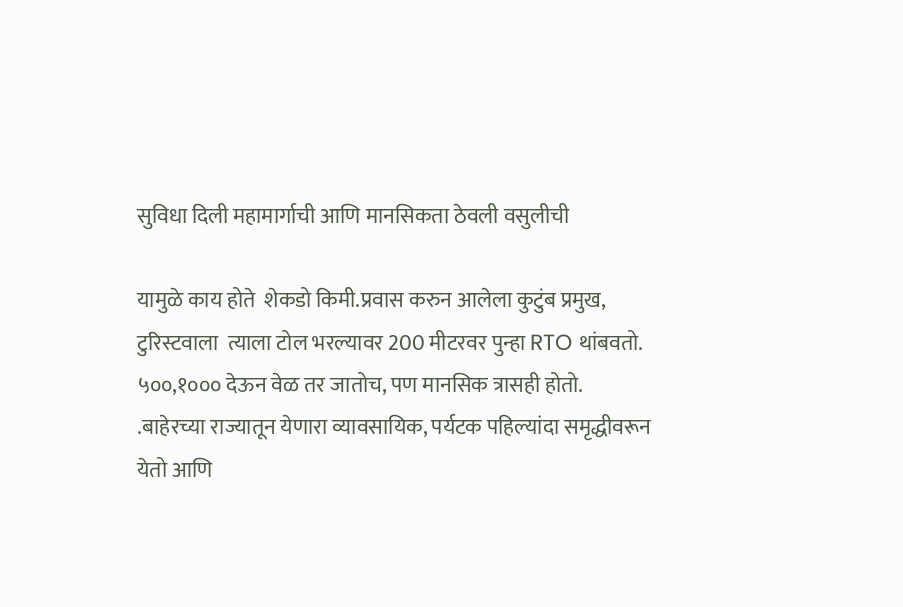सुविधा दिली महामार्गाची आणि मानसिकता ठेवली वसुलीची

यामुळे काय होते  शेकडो किमी.प्रवास करुन आलेला कुटुंब प्रमुख, टुरिस्टवाला  त्याला टोल भरल्यावर 200 मीटरवर पुन्हा RTO थांबवतो. ५००,१००० देऊन वेळ तर जातोच, पण मानसिक त्रासही होतो. .बाहेरच्या राज्यातून येणारा व्यावसायिक, पर्यटक पहिल्यांदा समृद्धीवरून येतो आणि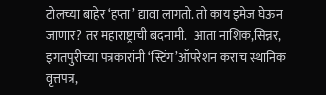टोलच्या बाहेर ‘हप्ता’ द्यावा लागतो. तो काय इमेज घेऊन जाणार? तर महाराष्ट्राची बदनामी.   आता नाशिक,सिन्नर, इगतपुरीच्या पत्रकारांनी ‘स्टिंग’ऑपरेशन कराच स्थानिक वृत्तपत्र,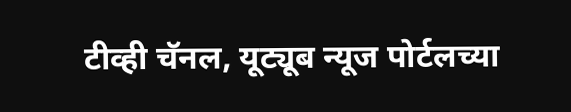टीव्ही चॅनल, यूट्यूब न्यूज पोर्टलच्या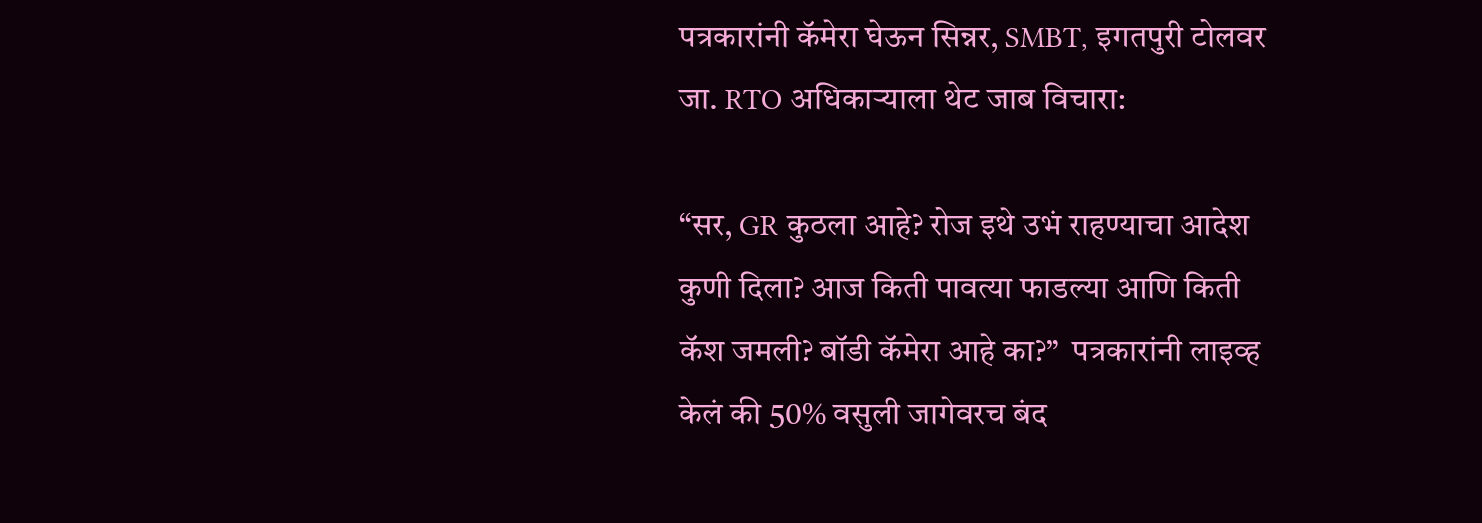पत्रकारांनी कॅमेरा घेऊन सिन्नर, SMBT, इगतपुरी टोलवर जा. RTO अधिकाऱ्याला थेट जाब विचारा:

“सर, GR कुठला आहे? रोज इथे उभं राहण्याचा आदेश कुणी दिला? आज किती पावत्या फाडल्या आणि किती कॅश जमली? बॉडी कॅमेरा आहे का?”  पत्रकारांनी लाइव्ह केलं की 50% वसुली जागेवरच बंद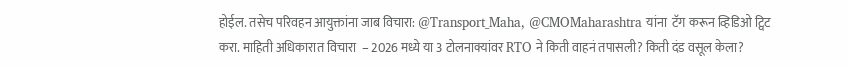होईल. तसेच परिवहन आयुक्तांना जाब विचारा: @Transport_Maha, @CMOMaharashtra यांना  टॅग करून व्हिडिओ ट्विट करा. माहिती अधिकारात विचारा  – 2026 मध्ये या 3 टोलनाक्यांवर RTO ने किती वाहनं तपासली? किती दंड वसूल केला?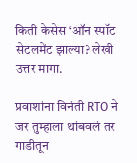किती केसेस ‘ऑन स्पॉट सेटलमेंट झाल्या? लेखी उत्तर मागा.

प्रवाशांना विनंती RTO ने जर तुम्हाला थांबवलं तर गाडीतून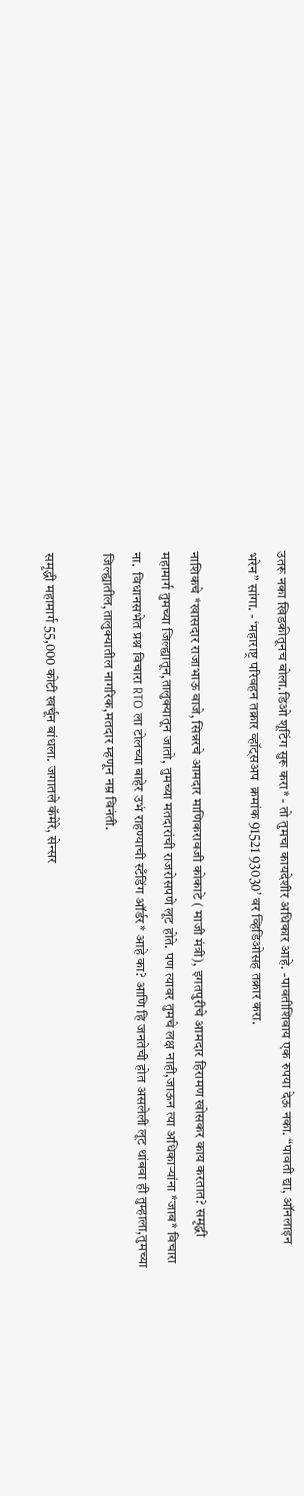उतरू नका खिडकीतूनच बोला.डिओ शूटिंग सुरू करा* - तो तुमचा कायदेशीर अधिकार आहे. -पावतीशिवाय एक रुपया देऊ नका. “पावती द्या, ऑनलाइन भरेन” सांगा. - ‘महाराष्ट्र परिवहन तक्रार व्हॉट्सअप  क्रमांक 91521 93030’ वर व्हिडिओसह तक्रार करा.

नाशिकचे *खासदार राजाभाऊ वाजे, सिन्नरचे आमदार माणिकरावजी कोकाटे ( माजी मंत्री), इगतपुरीचे आमदार हिरामण खोसकर काय करतात? समृद्धी महामार्ग तुमच्या जिल्ह्यातून,तालुक्यातून जातो, तुमच्या मतदारांची राजरोसपणे लूट होते. पण त्यावर तुमचे लक्ष नाही,जाऊन त्या अधिकाऱ्यांना *जाब* विचारा ना.  विधानसभेत प्रश्न विचारा RTO ला टोलच्या बाहेर उभं राहण्याची स्टँडिंग ऑर्डर* आहे का? आणि हि जनतेची होत असलेली लूट थांबवा ही तुम्हाला,तुमच्या जिल्ह्यातील,तालुक्यातील नागरिक,मतदार म्हणून नम्र विनंती.

समृद्धी महामार्ग 55,000 कोटी खर्चून बांधला. जगातले कॅमेरे, सेन्सर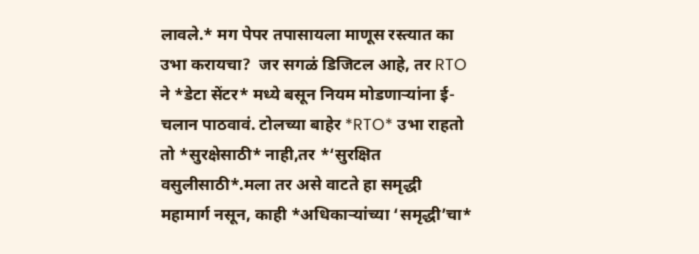लावले.* मग पेपर तपासायला माणूस रस्त्यात का उभा करायचा?  जर सगळं डिजिटल आहे, तर RTO ने *डेटा सेंटर* मध्ये बसून नियम मोडणाऱ्यांना ई-चलान पाठवावं. टोलच्या बाहेर *RTO* उभा राहतो तो *सुरक्षेसाठी* नाही,तर *‘सुरक्षित वसुलीसाठी*.मला तर असे वाटते हा समृद्धी महामार्ग नसून, काही *अधिकाऱ्यांच्या ‘समृद्धी’चा*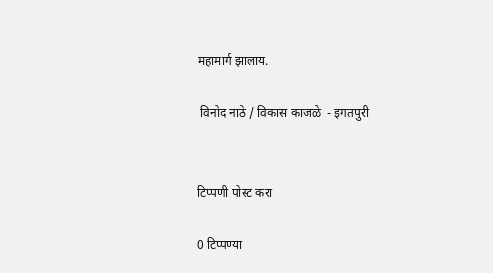महामार्ग झालाय.

 विनोद नाठे / विकास काजळे  - इगतपुरी


टिप्पणी पोस्ट करा

0 टिप्पण्या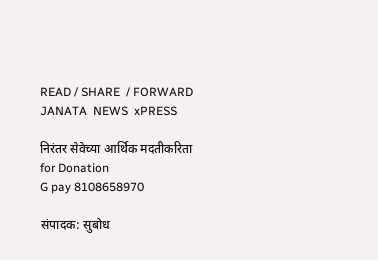READ / SHARE  / FORWARD
JANATA  NEWS  xPRESS

निरंतर सेवेच्या आर्थिक मदतीकरिता
for Donation
G pay 8108658970

संपादक: सुबोध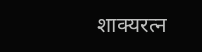शाक्यरत्न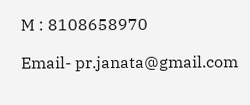M : 8108658970

Email- pr.janata@gmail.com